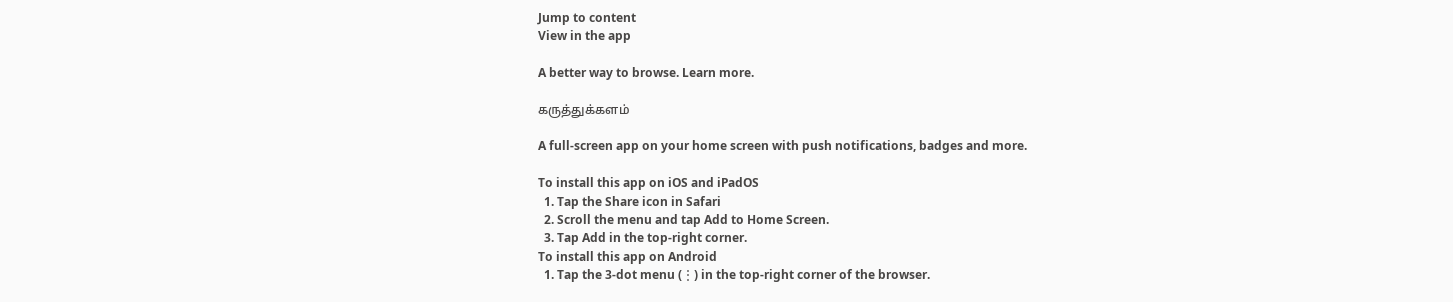Jump to content
View in the app

A better way to browse. Learn more.

கருத்துக்களம்

A full-screen app on your home screen with push notifications, badges and more.

To install this app on iOS and iPadOS
  1. Tap the Share icon in Safari
  2. Scroll the menu and tap Add to Home Screen.
  3. Tap Add in the top-right corner.
To install this app on Android
  1. Tap the 3-dot menu (⋮) in the top-right corner of the browser.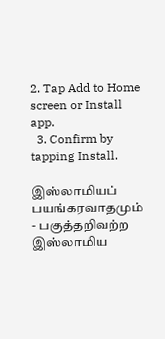2. Tap Add to Home screen or Install app.
  3. Confirm by tapping Install.

இஸ்லாமியப் பயங்கரவாதமும் - பகுத்தறிவற்ற இஸ்லாமிய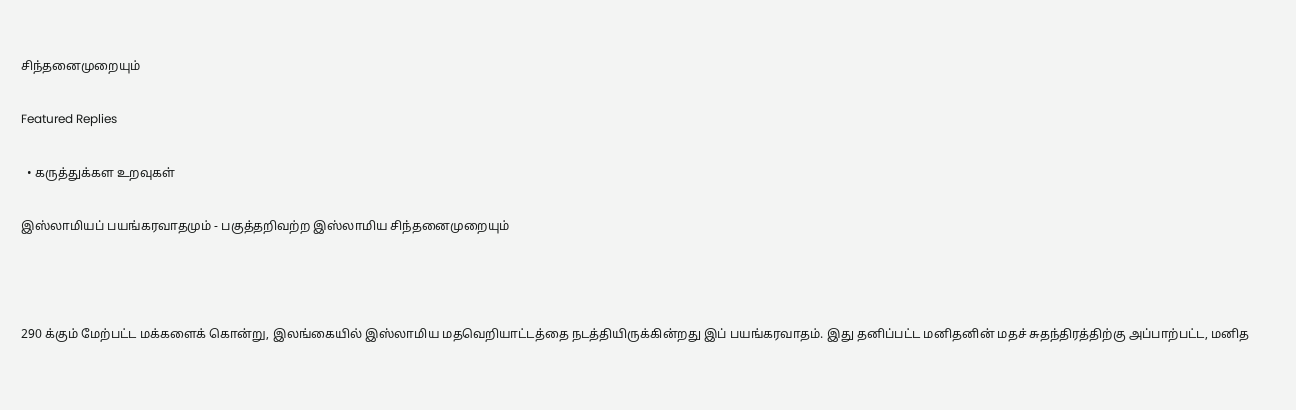சிந்தனைமுறையும்

Featured Replies

  • கருத்துக்கள உறவுகள்

இஸ்லாமியப் பயங்கரவாதமும் - பகுத்தறிவற்ற இஸ்லாமிய சிந்தனைமுறையும்



290 க்கும் மேற்பட்ட மக்களைக் கொன்று, இலங்கையில் இஸ்லாமிய மதவெறியாட்டத்தை நடத்தியிருக்கின்றது இப் பயங்கரவாதம். இது தனிப்பட்ட மனிதனின் மதச் சுதந்திரத்திற்கு அப்பாற்பட்ட, மனித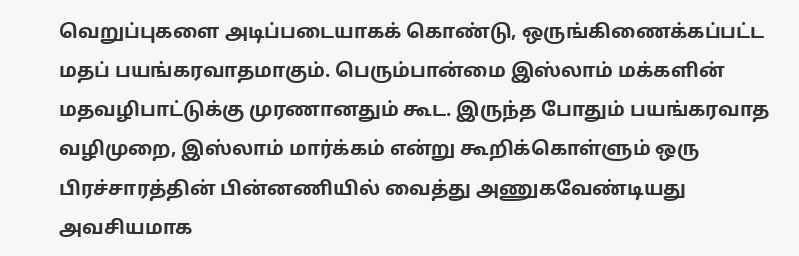வெறுப்புகளை அடிப்படையாகக் கொண்டு, ஒருங்கிணைக்கப்பட்ட மதப் பயங்கரவாதமாகும். பெரும்பான்மை இஸ்லாம் மக்களின் மதவழிபாட்டுக்கு முரணானதும் கூட. இருந்த போதும் பயங்கரவாத வழிமுறை, இஸ்லாம் மார்க்கம் என்று கூறிக்கொள்ளும் ஒரு பிரச்சாரத்தின் பின்னணியில் வைத்து அணுகவேண்டியது அவசியமாக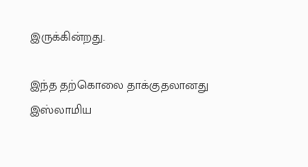இருக்கின்றது.

இந்த தற்கொலை தாக்குதலானது இஸ்லாமிய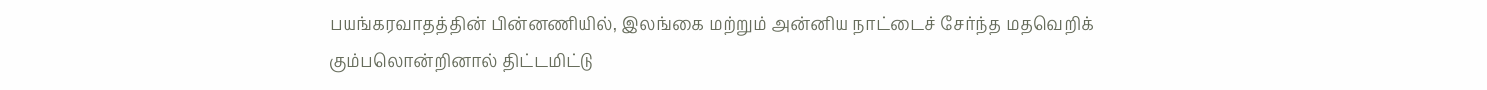பயங்கரவாதத்தின் பின்னணியில், இலங்கை மற்றும் அன்னிய நாட்டைச் சேர்ந்த மதவெறிக் கும்பலொன்றினால் திட்டமிட்டு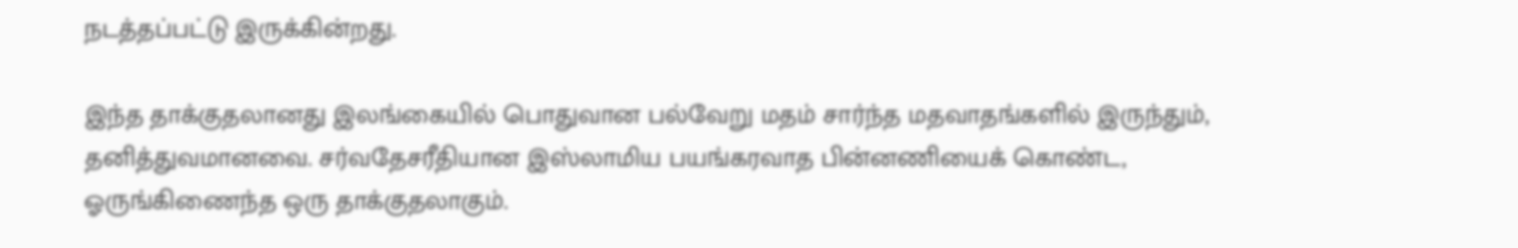நடத்தப்பட்டு இருக்கின்றது.

இந்த தாக்குதலானது இலங்கையில் பொதுவான பல்வேறு மதம் சார்ந்த மதவாதங்களில் இருந்தும், தனித்துவமானவை. சர்வதேசரீதியான இஸ்லாமிய பயங்கரவாத பின்னணியைக் கொண்ட, ஓருங்கிணைந்த ஒரு தாக்குதலாகும்.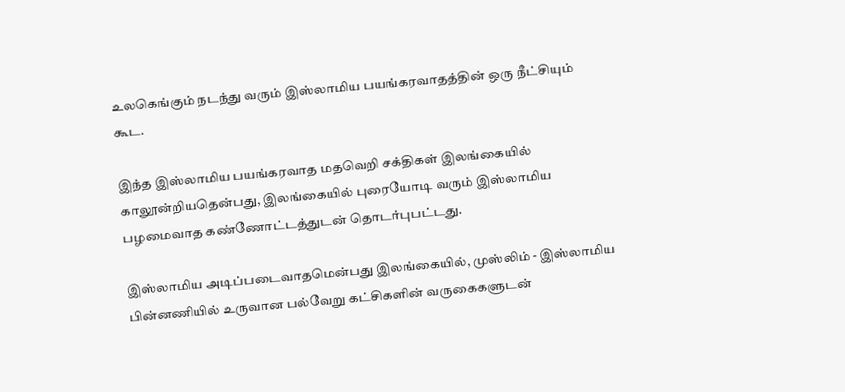உலகெங்கும் நடந்து வரும் இஸ்லாமிய பயங்கரவாதத்தின் ஒரு நீட்சியும் கூட.

இந்த இஸ்லாமிய பயங்கரவாத மதவெறி சக்திகள் இலங்கையில் காலூன்றியதென்பது, இலங்கையில் புரையோடி வரும் இஸ்லாமிய பழமைவாத கண்ணோட்டத்துடன் தொடர்புபட்டது.

இஸ்லாமிய அடிப்படைவாதமென்பது இலங்கையில், முஸ்லிம் - இஸ்லாமிய பின்னணியில் உருவான பல்வேறு கட்சிகளின் வருகைகளுடன்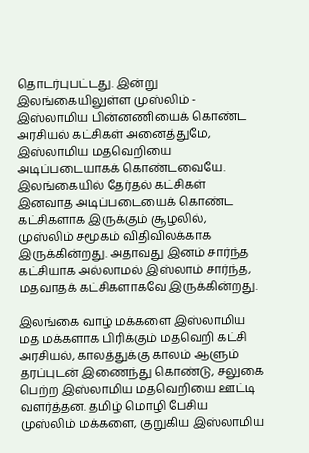தொடர்புபட்டது. இன்று இலங்கையிலுள்ள முஸ்லிம் - இஸ்லாமிய பின்னணியைக் கொண்ட அரசியல் கட்சிகள் அனைத்துமே, இஸ்லாமிய மதவெறியை அடிப்படையாகக் கொண்டவையே. இலங்கையில் தேர்தல் கட்சிகள் இனவாத அடிப்படையைக் கொண்ட கட்சிகளாக இருக்கும் சூழலில், முஸ்லிம் சமூகம் விதிவிலக்காக இருக்கின்றது. அதாவது இனம் சார்ந்த கட்சியாக அல்லாமல் இஸ்லாம் சார்ந்த, மதவாதக் கட்சிகளாகவே இருக்கின்றது.

இலங்கை வாழ் மக்களை இஸ்லாமிய மத மக்களாக பிரிக்கும் மதவெறி கட்சி அரசியல், காலத்துக்கு காலம் ஆளும் தரப்புடன் இணைந்து கொண்டு, சலுகை பெற்ற இஸ்லாமிய மதவெறியை ஊட்டி வளர்த்தன. தமிழ் மொழி பேசிய முஸ்லிம் மக்களை, குறுகிய இஸ்லாமிய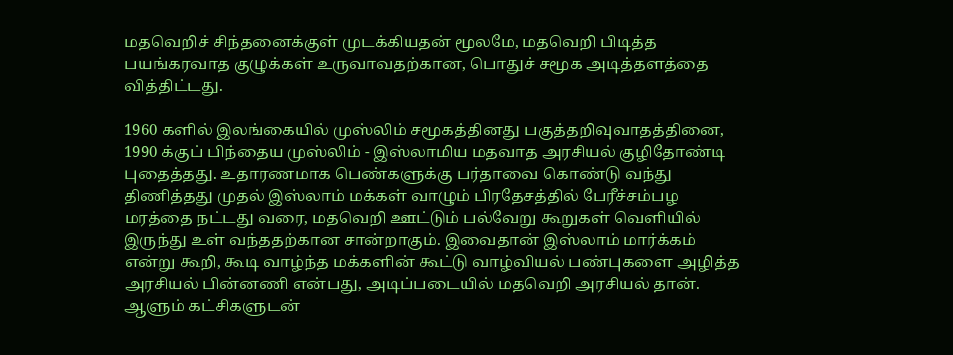மதவெறிச் சிந்தனைக்குள் முடக்கியதன் மூலமே, மதவெறி பிடித்த பயங்கரவாத குழுக்கள் உருவாவதற்கான, பொதுச் சமூக அடித்தளத்தை வித்திட்டது.

1960 களில் இலங்கையில் முஸ்லிம் சமூகத்தினது பகுத்தறிவுவாதத்தினை, 1990 க்குப் பிந்தைய முஸ்லிம் - இஸ்லாமிய மதவாத அரசியல் குழிதோண்டி புதைத்தது. உதாரணமாக பெண்களுக்கு பர்தாவை கொண்டு வந்து திணித்தது முதல் இஸ்லாம் மக்கள் வாழும் பிரதேசத்தில் பேரீச்சம்பழ மரத்தை நட்டது வரை, மதவெறி ஊட்டும் பல்வேறு கூறுகள் வெளியில் இருந்து உள் வந்ததற்கான சான்றாகும். இவைதான் இஸ்லாம் மார்க்கம் என்று கூறி, கூடி வாழ்ந்த மக்களின் கூட்டு வாழ்வியல் பண்புகளை அழித்த அரசியல் பின்னணி என்பது, அடிப்படையில் மதவெறி அரசியல் தான். ஆளும் கட்சிகளுடன்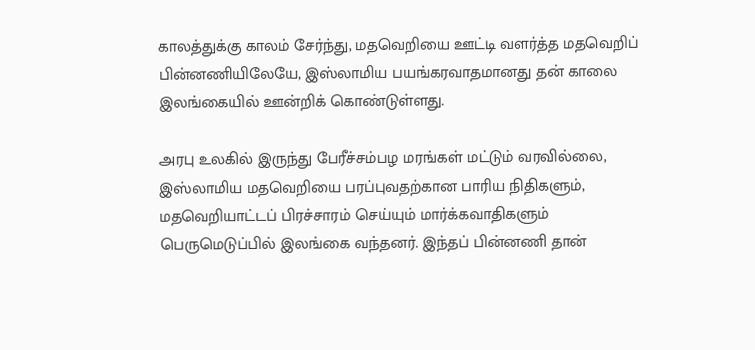காலத்துக்கு காலம் சேர்ந்து, மதவெறியை ஊட்டி வளர்த்த மதவெறிப் பின்னணியிலேயே, இஸ்லாமிய பயங்கரவாதமானது தன் காலை இலங்கையில் ஊன்றிக் கொண்டுள்ளது.

அரபு உலகில் இருந்து பேரீச்சம்பழ மரங்கள் மட்டும் வரவில்லை, இஸ்லாமிய மதவெறியை பரப்புவதற்கான பாரிய நிதிகளும், மதவெறியாட்டப் பிரச்சாரம் செய்யும் மார்க்கவாதிகளும் பெருமெடுப்பில் இலங்கை வந்தனர். இந்தப் பின்னணி தான்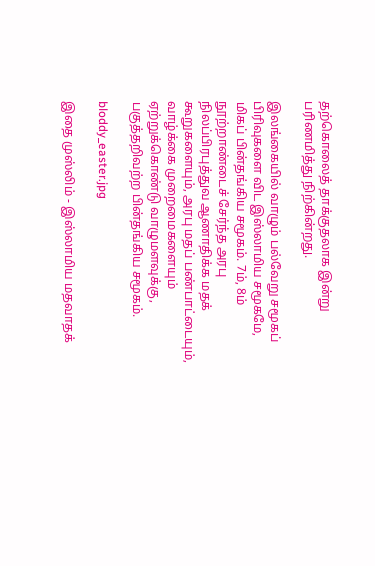தற்கொலைத் தாக்குதலாக இன்று பரிணமித்து நிற்கின்றது.

இலங்கையில் வாழும் பல்வேறு சமூகப் பிரிவுகளை விட இஸ்லாமிய சமூகமே, மிகப் பின்தங்கிய சமூகம். 7ம், 8ம் நூற்றாண்டைச் சேர்ந்த அரபு நிலப்பிரபுத்துவ ஆணாதிக்க மதக் கூறுகளையும், அரபு மதப் பண்பாட்டையும், வாழ்க்கை முறைமைகளையும் ஏற்றுக்கொண்டு வாழுமளவுக்கு, பகுத்தறிவற்ற பின்தங்கிய சமூகம்.

bloddy_easter.jpg

இதை முஸ்லிம் - இஸ்லாமிய மதவாதக்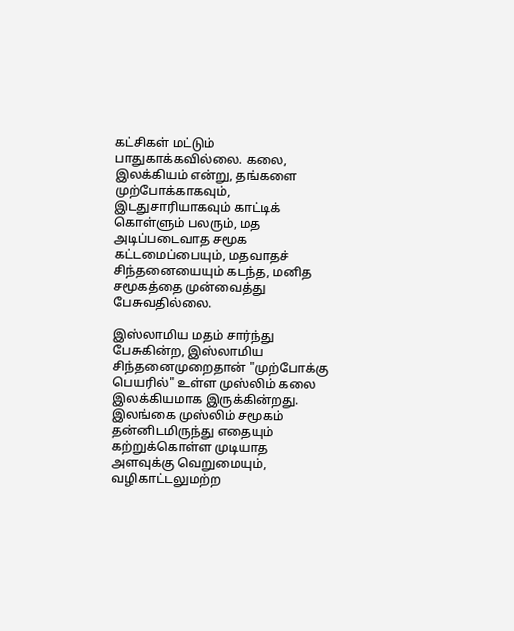கட்சிகள் மட்டும் பாதுகாக்கவில்லை. கலை, இலக்கியம் என்று, தங்களை முற்போக்காகவும், இடதுசாரியாகவும் காட்டிக் கொள்ளும் பலரும், மத அடிப்படைவாத சமூக கட்டமைப்பையும், மதவாதச் சிந்தனையையும் கடந்த, மனித சமூகத்தை முன்வைத்து பேசுவதில்லை.

இஸ்லாமிய மதம் சார்ந்து பேசுகின்ற, இஸ்லாமிய சிந்தனைமுறைதான் "முற்போக்கு பெயரில்" உள்ள முஸ்லிம் கலை இலக்கியமாக இருக்கின்றது. இலங்கை முஸ்லிம் சமூகம் தன்னிடமிருந்து எதையும் கற்றுக்கொள்ள முடியாத அளவுக்கு வெறுமையும், வழிகாட்டலுமற்ற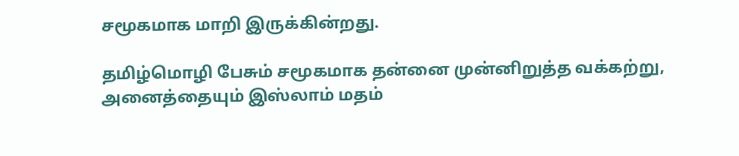சமூகமாக மாறி இருக்கின்றது.

தமிழ்மொழி பேசும் சமூகமாக தன்னை முன்னிறுத்த வக்கற்று, அனைத்தையும் இஸ்லாம் மதம்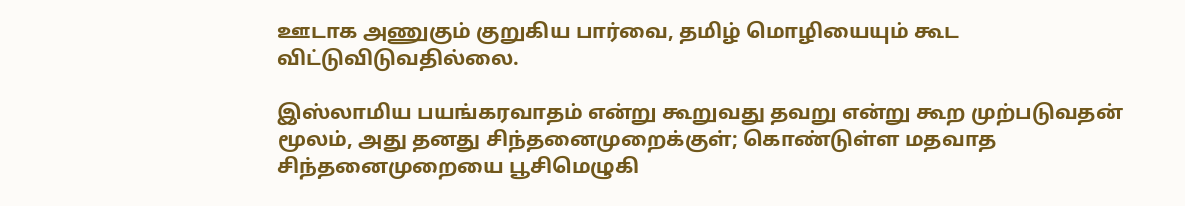ஊடாக அணுகும் குறுகிய பார்வை, தமிழ் மொழியையும் கூட விட்டுவிடுவதில்லை.

இஸ்லாமிய பயங்கரவாதம் என்று கூறுவது தவறு என்று கூற முற்படுவதன் மூலம், அது தனது சிந்தனைமுறைக்குள்; கொண்டுள்ள மதவாத சிந்தனைமுறையை பூசிமெழுகி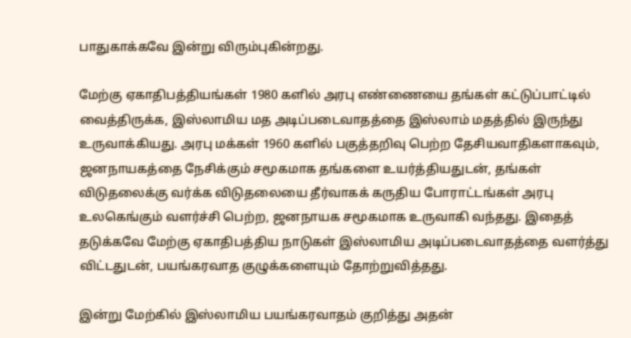பாதுகாக்கவே இன்று விரும்புகின்றது.

மேற்கு ஏகாதிபத்தியங்கள் 1980 களில் அரபு எண்ணையை தங்கள் கட்டுப்பாட்டில் வைத்திருக்க, இஸ்லாமிய மத அடிப்படைவாதத்தை இஸ்லாம் மதத்தில் இருந்து உருவாக்கியது. அரபு மக்கள் 1960 களில் பகுத்தறிவு பெற்ற தேசியவாதிகளாகவும், ஜனநாயகத்தை நேசிக்கும் சமூகமாக தங்களை உயர்த்தியதுடன், தங்கள் விடுதலைக்கு வர்க்க விடுதலையை தீர்வாகக் கருதிய போராட்டங்கள் அரபு உலகெங்கும் வளர்ச்சி பெற்ற, ஜனநாயக சமூகமாக உருவாகி வந்தது. இதைத் தடுக்கவே மேற்கு ஏகாதிபத்திய நாடுகள் இஸ்லாமிய அடிப்படைவாதத்தை வளர்த்து விட்டதுடன், பயங்கரவாத குழுக்களையும் தோற்றுவித்தது.

இன்று மேற்கில் இஸ்லாமிய பயங்கரவாதம் குறித்து அதன்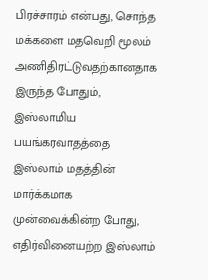பிரச்சாரம் என்பது, சொந்த மக்களை மதவெறி மூலம் அணிதிரட்டுவதற்கானதாக இருந்த போதும், இஸ்லாமிய பயங்கரவாதத்தை இஸ்லாம் மதத்தின் மார்க்கமாக முன்வைக்கின்ற போது, எதிர்வினையற்ற இஸ்லாம்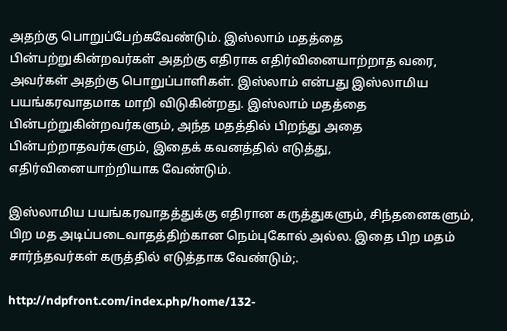அதற்கு பொறுப்பேற்கவேண்டும். இஸ்லாம் மதத்தை பின்பற்றுகின்றவர்கள் அதற்கு எதிராக எதிர்வினையாற்றாத வரை, அவர்கள் அதற்கு பொறுப்பாளிகள். இஸ்லாம் என்பது இஸ்லாமிய பயங்கரவாதமாக மாறி விடுகின்றது. இஸ்லாம் மதத்தை பின்பற்றுகின்றவர்களும், அந்த மதத்தில் பிறந்து அதை பின்பற்றாதவர்களும், இதைக் கவனத்தில் எடுத்து, எதிர்வினையாற்றியாக வேண்டும்.

இஸ்லாமிய பயங்கரவாதத்துக்கு எதிரான கருத்துகளும், சிந்தனைகளும், பிற மத அடிப்படைவாதத்திற்கான நெம்புகோல் அல்ல. இதை பிற மதம் சார்ந்தவர்கள் கருத்தில் எடுத்தாக வேண்டும்;.

http://ndpfront.com/index.php/home/132-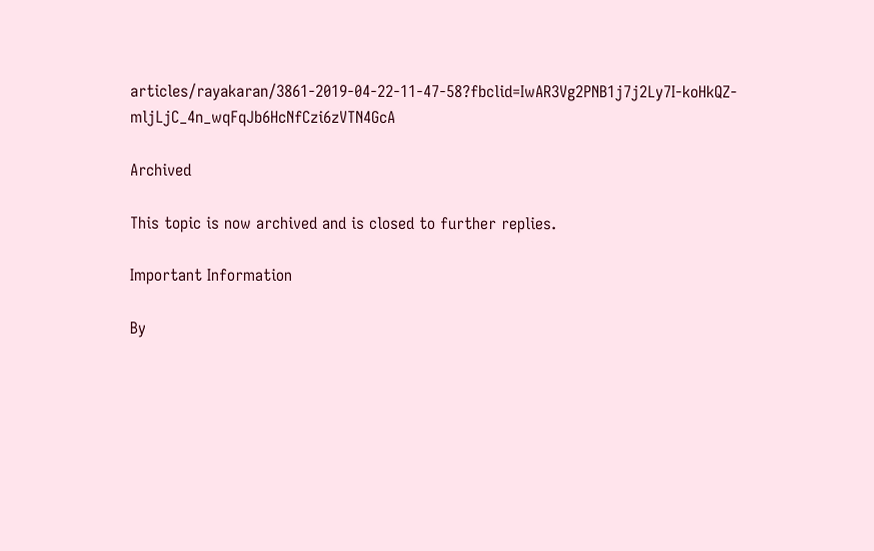articles/rayakaran/3861-2019-04-22-11-47-58?fbclid=IwAR3Vg2PNB1j7j2Ly7I-koHkQZ-mljLjC_4n_wqFqJb6HcNfCzi6zVTN4GcA

Archived

This topic is now archived and is closed to further replies.

Important Information

By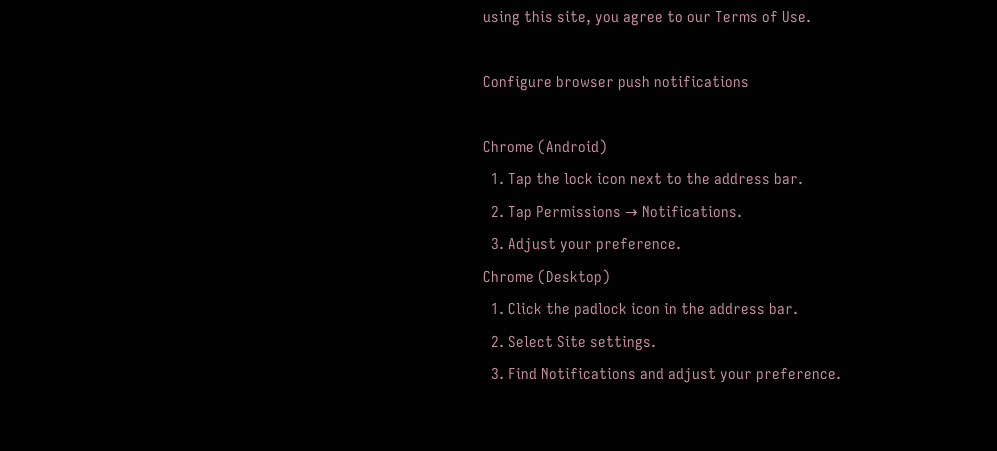using this site, you agree to our Terms of Use.

Configure browser push notifications

Chrome (Android)
  1. Tap the lock icon next to the address bar.
  2. Tap Permissions → Notifications.
  3. Adjust your preference.
Chrome (Desktop)
  1. Click the padlock icon in the address bar.
  2. Select Site settings.
  3. Find Notifications and adjust your preference.